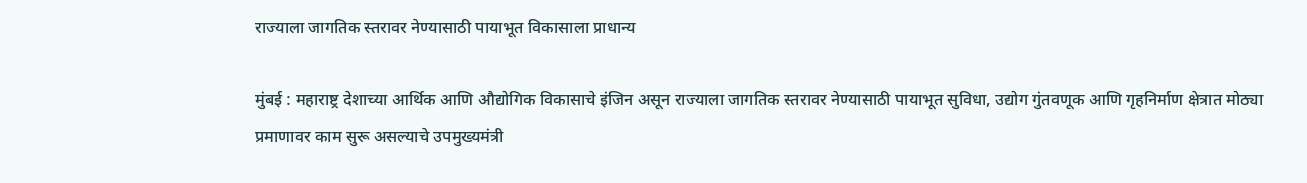राज्याला जागतिक स्तरावर नेण्यासाठी पायाभूत विकासाला प्राधान्य

मुंबई : महाराष्ट्र देशाच्या आर्थिक आणि औद्योगिक विकासाचे इंजिन असून राज्याला जागतिक स्तरावर नेण्यासाठी पायाभूत सुविधा, उद्योग गुंतवणूक आणि गृहनिर्माण क्षेत्रात मोठ्या प्रमाणावर काम सुरू असल्याचे उपमुख्यमंत्री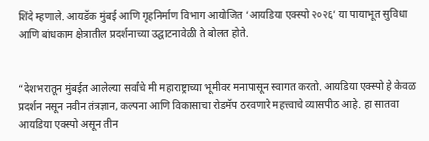शिंदे म्हणाले. आयडॅक मुंबई आणि गृहनिर्माण विभाग आयोजित ‘आयडिया एक्स्पो २०२६’ या पायाभूत सुविधा आणि बांधकाम क्षेत्रातील प्रदर्शनाच्या उद्घाटनावेळी ते बोलत होते.


“देशभरातून मुंबईत आलेल्या सर्वांचे मी महाराष्ट्राच्या भूमीवर मनापासून स्वागत करतो. आयडिया एक्स्पो हे केवळ प्रदर्शन नसून नवीन तंत्रज्ञान, कल्पना आणि विकासाचा रोडमॅप ठरवणारे महत्त्वाचे व्यासपीठ आहे. हा सातवा आयडिया एक्स्पो असून तीन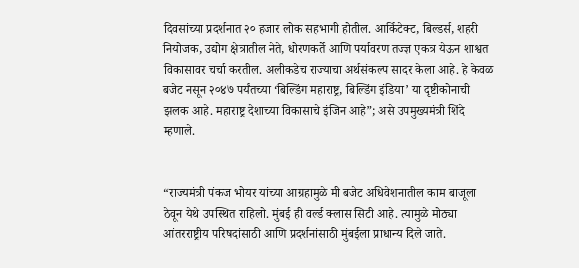दिवसांच्या प्रदर्शनात २० हजार लोक सहभागी होतील. आर्किटेक्ट, बिल्डर्स, शहरी नियोजक, उद्योग क्षेत्रातील नेते, धोरणकर्ते आणि पर्यावरण तज्ज्ञ एकत्र येऊन शाश्वत विकासावर चर्चा करतील. अलीकडेच राज्याचा अर्थसंकल्प सादर केला आहे. हे केवळ बजेट नसून २०४७ पर्यंतच्या ‘बिल्डिंग महाराष्ट्र, बिल्डिंग इंडिया’ या दृष्टीकोनाची झलक आहे. महाराष्ट्र देशाच्या विकासाचे इंजिन आहे”; असे उपमुख्यमंत्री शिंदे म्हणाले.


“राज्यमंत्री पंकज भोयर यांच्या आग्रहामुळे मी बजेट अधिवेशनातील काम बाजूला ठेवून येथे उपस्थित राहिलो. मुंबई ही वर्ल्ड क्लास सिटी आहे. त्यामुळे मोठ्या आंतरराष्ट्रीय परिषदांसाठी आणि प्रदर्शनांसाठी मुंबईला प्राधान्य दिले जाते.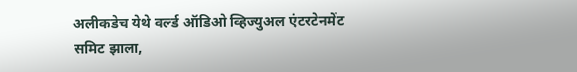अलीकडेच येथे वर्ल्ड ऑडिओ व्हिज्युअल एंटरटेनमेंट समिट झाला,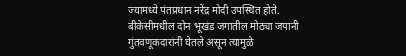ज्यामध्ये पंतप्रधान नरेंद्र मोदी उपस्थित होते. बीकेसीमधील दोन भूखंड जगातील मोठ्या जपानी गुंतवणूकदारांनी घेतले असून त्यामुळे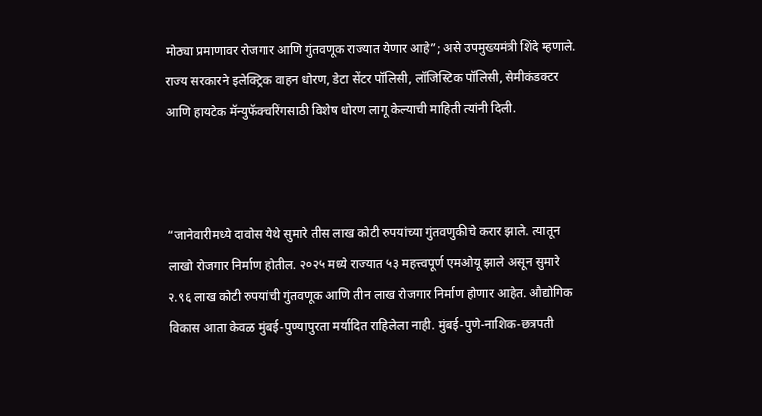मोठ्या प्रमाणावर रोजगार आणि गुंतवणूक राज्यात येणार आहे”; असे उपमुख्यमंत्री शिंदे म्हणाले. राज्य सरकारने इलेक्ट्रिक वाहन धोरण, डेटा सेंटर पॉलिसी, लॉजिस्टिक पॉलिसी, सेमीकंडक्टर आणि हायटेक मॅन्युफॅक्चरिंगसाठी विशेष धोरण लागू केल्याची माहिती त्यांनी दिली.



“जानेवारीमध्ये दावोस येथे सुमारे तीस लाख कोटी रुपयांच्या गुंतवणुकीचे करार झाले. त्यातून लाखो रोजगार निर्माण होतील. २०२५ मध्ये राज्यात ५३ महत्त्वपूर्ण एमओयू झाले असून सुमारे २.९६ लाख कोटी रुपयांची गुंतवणूक आणि तीन लाख रोजगार निर्माण होणार आहेत. औद्योगिक विकास आता केवळ मुंबई-पुण्यापुरता मर्यादित राहिलेला नाही. मुंबई-पुणे-नाशिक-छत्रपती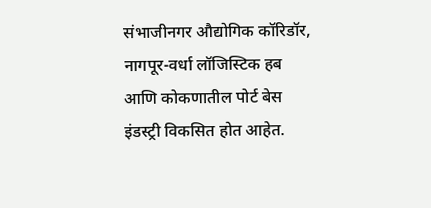संभाजीनगर औद्योगिक कॉरिडॉर, नागपूर-वर्धा लॉजिस्टिक हब आणि कोकणातील पोर्ट बेस इंडस्ट्री विकसित होत आहेत.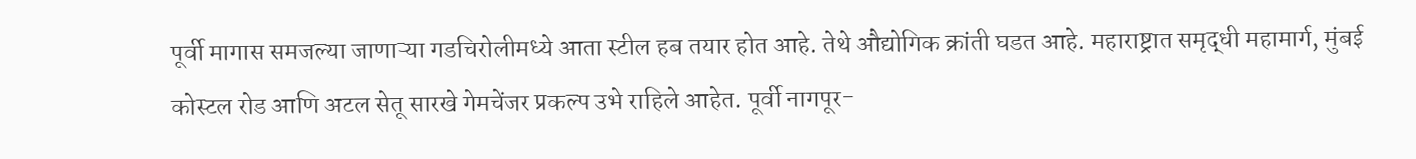पूर्वी मागास समजल्या जाणाऱ्या गडचिरोलीमध्ये आता स्टील हब तयार होत आहे. तेथे औद्योगिक क्रांती घडत आहे. महाराष्ट्रात समृद्धी महामार्ग, मुंबई कोस्टल रोड आणि अटल सेतू सारखे गेमचेंजर प्रकल्प उभे राहिले आहेत. पूर्वी नागपूर-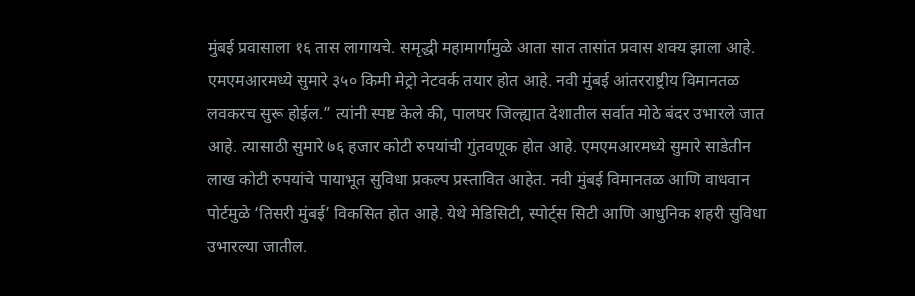मुंबई प्रवासाला १६ तास लागायचे. समृद्धी महामार्गामुळे आता सात तासांत प्रवास शक्य झाला आहे. एमएमआरमध्ये सुमारे ३५० किमी मेट्रो नेटवर्क तयार होत आहे. नवी मुंबई आंतरराष्ट्रीय विमानतळ लवकरच सुरू होईल.” त्यांनी स्पष्ट केले की, पालघर जिल्ह्यात देशातील सर्वात मोठे बंदर उभारले जात आहे. त्यासाठी सुमारे ७६ हजार कोटी रुपयांची गुंतवणूक होत आहे. एमएमआरमध्ये सुमारे साडेतीन लाख कोटी रुपयांचे पायाभूत सुविधा प्रकल्प प्रस्तावित आहेत. नवी मुंबई विमानतळ आणि वाधवान पोर्टमुळे ‘तिसरी मुंबई’ विकसित होत आहे. येथे मेडिसिटी, स्पोर्ट्स सिटी आणि आधुनिक शहरी सुविधा उभारल्या जातील.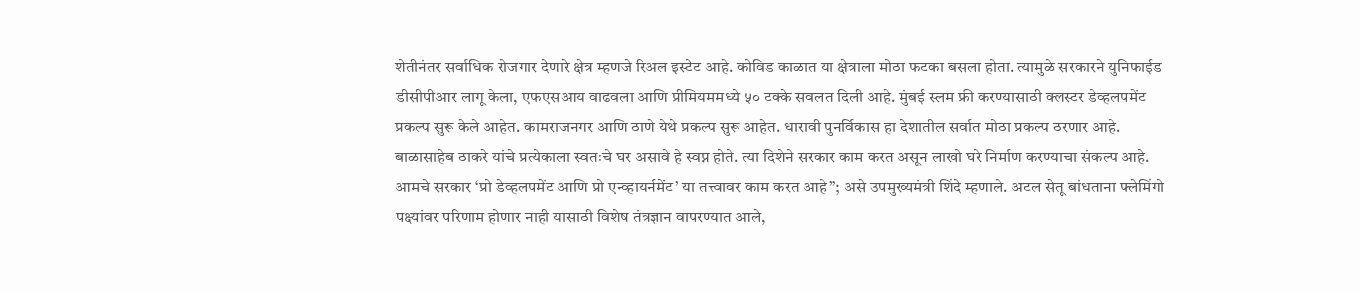शेतीनंतर सर्वाधिक रोजगार देणारे क्षेत्र म्हणजे रिअल इस्टेट आहे. कोविड काळात या क्षेत्राला मोठा फटका बसला होता. त्यामुळे सरकारने युनिफाईड डीसीपीआर लागू केला, एफएसआय वाढवला आणि प्रीमियममध्ये ५० टक्के सवलत दिली आहे. मुंबई स्लम फ्री करण्यासाठी क्लस्टर डेव्हलपमेंट प्रकल्प सुरू केले आहेत. कामराजनगर आणि ठाणे येथे प्रकल्प सुरू आहेत. धारावी पुनर्विकास हा देशातील सर्वात मोठा प्रकल्प ठरणार आहे. बाळासाहेब ठाकरे यांचे प्रत्येकाला स्वतःचे घर असावे हे स्वप्न होते. त्या दिशेने सरकार काम करत असून लाखो घरे निर्माण करण्याचा संकल्प आहे. आमचे सरकार ‘प्रो डेव्हलपमेंट आणि प्रो एन्व्हायर्नमेंट’ या तत्त्वावर काम करत आहे”; असे उपमुख्यमंत्री शिंदे म्हणाले. अटल सेतू बांधताना फ्लेमिंगो पक्ष्यांवर परिणाम होणार नाही यासाठी विशेष तंत्रज्ञान वापरण्यात आले,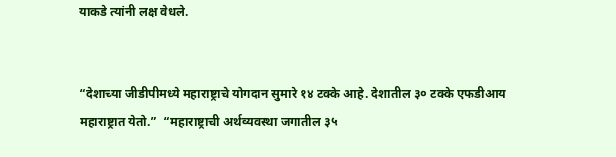याकडे त्यांनी लक्ष वेधले.


“देशाच्या जीडीपीमध्ये महाराष्ट्राचे योगदान सुमारे १४ टक्के आहे. देशातील ३० टक्के एफडीआय महाराष्ट्रात येतो.”  “महाराष्ट्राची अर्थव्यवस्था जगातील ३५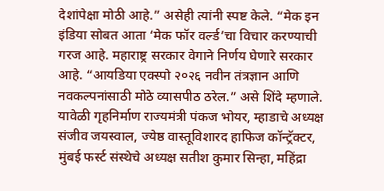देशांपेक्षा मोठी आहे.” असेही त्यांनी स्पष्ट केले. “मेक इन इंडिया सोबत आता ‘मेक फॉर वर्ल्ड’चा विचार करण्याची गरज आहे. महाराष्ट्र सरकार वेगाने निर्णय घेणारे सरकार आहे. “आयडिया एक्स्पो २०२६ नवीन तंत्रज्ञान आणि नवकल्पनांसाठी मोठे व्यासपीठ ठरेल.” असे शिंदे म्हणाले. यावेळी गृहनिर्माण राज्यमंत्री पंकज भोयर, म्हाडाचे अध्यक्ष संजीव जयस्वाल, ज्येष्ठ वास्तूविशारद हाफिज कॉन्ट्रॅक्टर, मुंबई फर्स्ट संस्थेचे अध्यक्ष सतीश कुमार सिन्हा, महिंद्रा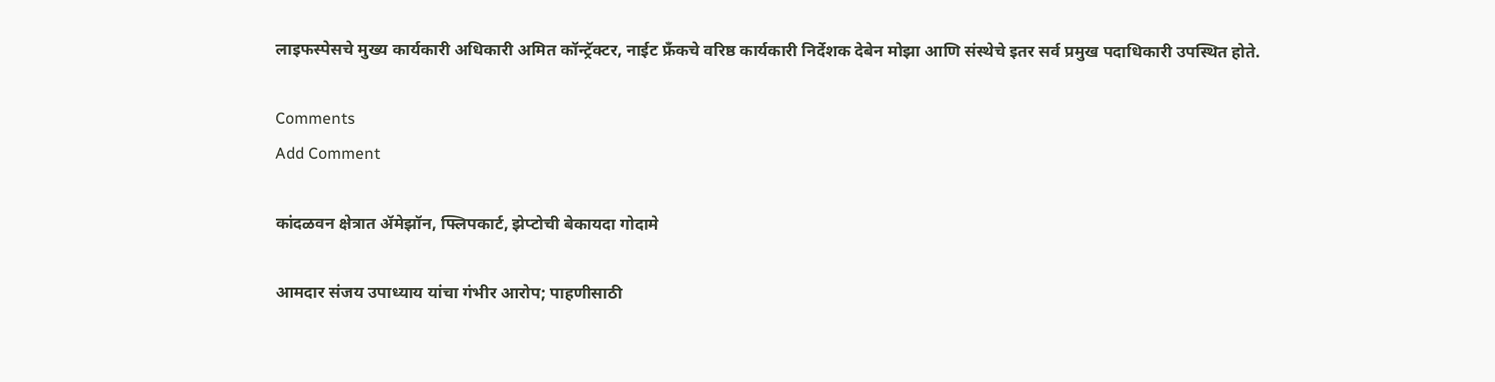लाइफस्पेसचे मुख्य कार्यकारी अधिकारी अमित कॉन्ट्रॅक्टर, नाईट फ्रँकचे वरिष्ठ कार्यकारी निर्देशक देबेन मोझा आणि संस्थेचे इतर सर्व प्रमुख पदाधिकारी उपस्थित होते.

Comments
Add Comment

कांदळवन क्षेत्रात ॲमेझॉन, फ्लिपकार्ट, झेप्टोची बेकायदा गोदामे

आमदार संजय उपाध्याय यांचा गंभीर आरोप; पाहणीसाठी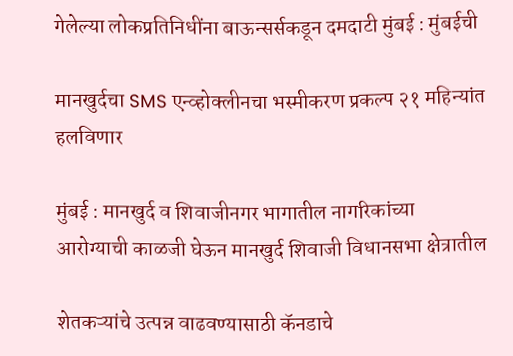गेलेल्या लोकप्रतिनिधींना बाऊन्सर्सकडून दमदाटी मुंबई : मुंबईची

मानखुर्दचा SMS एन्व्होक्लीनचा भस्मीकरण प्रकल्प २१ महिन्यांत हलविणार

मुंबई : मानखुर्द व शिवाजीनगर भागातील नागरिकांच्या आरोग्याची काळजी घेऊन मानखुर्द शिवाजी विधानसभा क्षेत्रातील

शेतकऱ्यांचे उत्पन्न वाढवण्यासाठी कॅनडाचे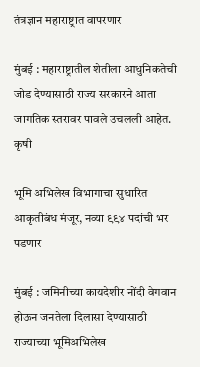तंत्रज्ञान महाराष्ट्रात वापरणार

मुंबई : महाराष्ट्रातील शेतीला आधुनिकतेची जोड देण्यासाठी राज्य सरकारने आता जागतिक स्तरावर पावले उचलली आहेत. कृषी

भूमि अभिलेख विभागाचा सुधारित आकृतीबंध मंजूर, नव्या ९९४ पदांची भर पडणार

मुंबई : जमिनीच्या कायदेशीर नोंदी वेगवान होऊन जनतेला दिलासा देण्यासाठी राज्याच्या भूमिअभिलेख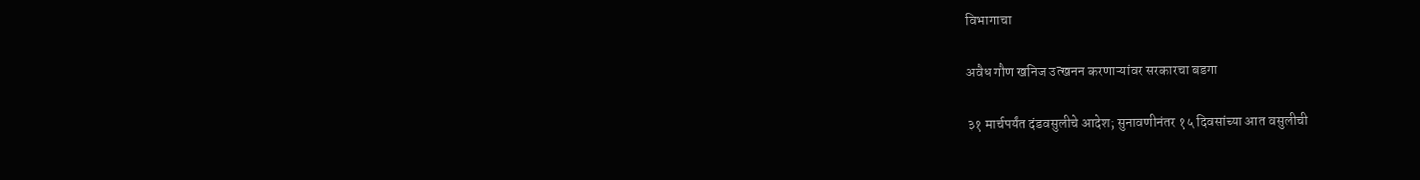विभागाचा

अवैध गौण खनिज उत्खनन करणाऱ्यांवर सरकारचा बडगा

३१ मार्चपर्यंत दंडवसुलीचे आदेश; सुनावणीनंतर १५ दिवसांच्या आत वसुलीची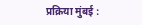प्रक्रिया मुंबई :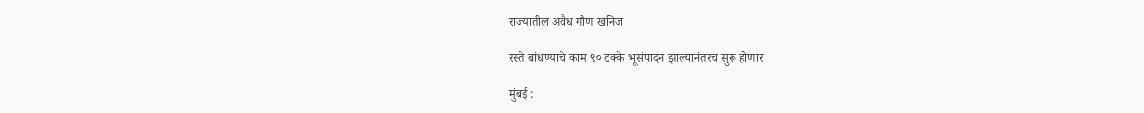राज्यातील अवैध गौण खनिज

रस्ते बांधण्याचे काम ९० टक्के भूसंपादन झाल्यानंतरच सुरू होणार

मुंबई :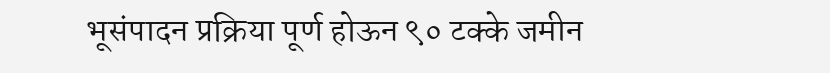भूसंपादन प्रक्रिया पूर्ण होऊन ९० टक्के जमीन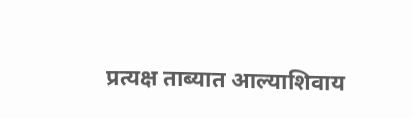प्रत्यक्ष ताब्यात आल्याशिवाय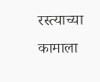रस्त्याच्या कामाला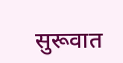सुरूवात